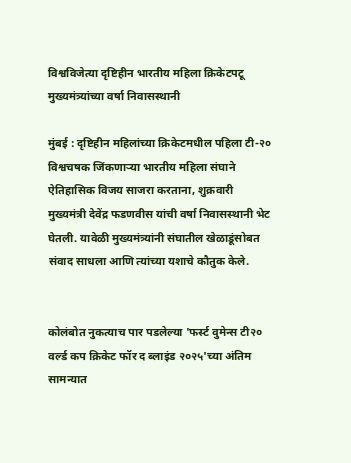विश्वविजेत्या दृष्टिहीन भारतीय महिला क्रिकेटपटू मुख्यमंत्र्यांच्या वर्षा निवासस्थानी

मुंबई : दृष्टिहीन महिलांच्या क्रिकेटमधील पहिला टी-२० विश्वचषक जिंकणाऱ्या भारतीय महिला संघाने ऐतिहासिक विजय साजरा करताना, शुक्रवारी मुख्यमंत्री देवेंद्र फडणवीस यांची वर्षा निवासस्थानी भेट घेतली. यावेळी मुख्यमंत्र्यांनी संघातील खेळाडूंसोबत संवाद साधला आणि त्यांच्या यशाचे कौतुक केले.


कोलंबोत नुकत्याच पार पडलेल्या 'फर्स्ट वुमेन्स टी२० वर्ल्ड कप क्रिकेट फॉर द ब्लाइंड २०२५'च्या अंतिम सामन्यात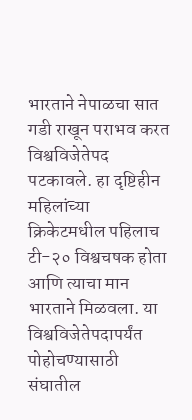भारताने नेपाळचा सात गडी राखून पराभव करत विश्वविजेतेपद पटकावले. हा दृष्टिहीन महिलांच्या क्रिकेटमधील पहिलाच टी-२० विश्वचषक होता आणि त्याचा मान भारताने मिळवला. या विश्वविजेतेपदापर्यंत पोहोचण्यासाठी संघातील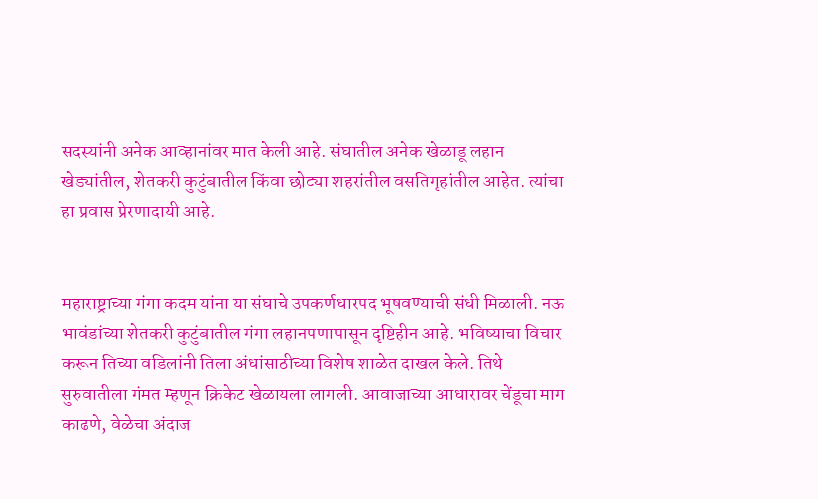सदस्यांनी अनेक आव्हानांवर मात केली आहे. संघातील अनेक खेळाडू लहान खेड्यांतील, शेतकरी कुटुंबातील किंवा छोट्या शहरांतील वसतिगृहांतील आहेत. त्यांचा हा प्रवास प्रेरणादायी आहे.


महाराष्ट्राच्या गंगा कदम यांना या संघाचे उपकर्णधारपद भूषवण्याची संधी मिळाली. नऊ भावंडांच्या शेतकरी कुटुंबातील गंगा लहानपणापासून दृष्टिहीन आहे. भविष्याचा विचार करून तिच्या वडिलांनी तिला अंधांसाठीच्या विशेष शाळेत दाखल केले. तिथे सुरुवातीला गंमत म्हणून क्रिकेट खेळायला लागली. आवाजाच्या आधारावर चेंडूचा माग काढणे, वेळेचा अंदाज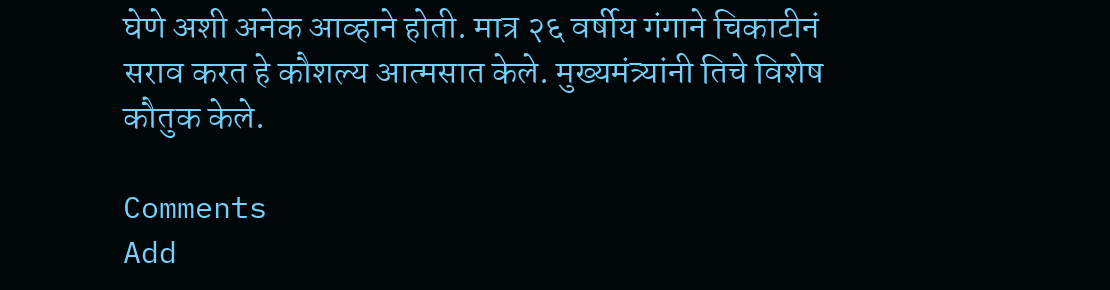घेणे अशी अनेक आव्हाने होती. मात्र २६ वर्षीय गंगाने चिकाटीनं सराव करत हे कौशल्य आत्मसात केले. मुख्यमंत्र्यांनी तिचे विशेष कौतुक केले.

Comments
Add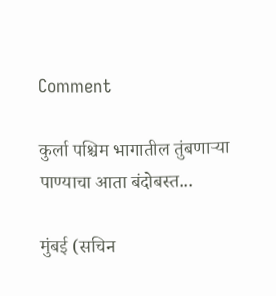Comment

कुर्ला पश्चिम भागातील तुंबणाऱ्या पाण्याचा आता बंदोबस्त...

मुंबई (सचिन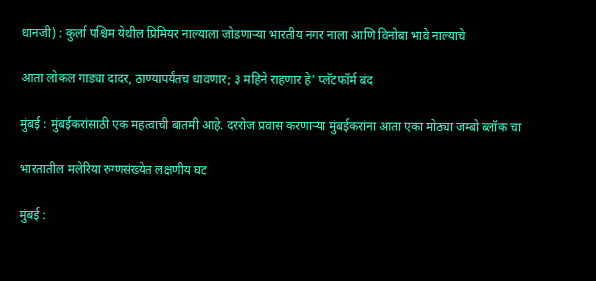धानजी) : कुर्ला पश्चिम येथील प्रिमियर नाल्याला जोडणाऱ्या भारतीय नगर नाला आणि विनोबा भावे नाल्याचे

आता लोकल गाड्या दादर, ठाण्यापर्यंतच धावणार; ३ महिने राहणार हे' प्लॅटफॉर्म बंद

मुंबई : मुंबईकरांसाठी एक महत्वाची बातमी आहे. दररोज प्रवास करणाऱ्या मुंबईकरांना आता एका मोठ्या जम्बो ब्लॉक चा

भारतातील मलेरिया रुग्णसंख्येत लक्षणीय घट

मुंबई :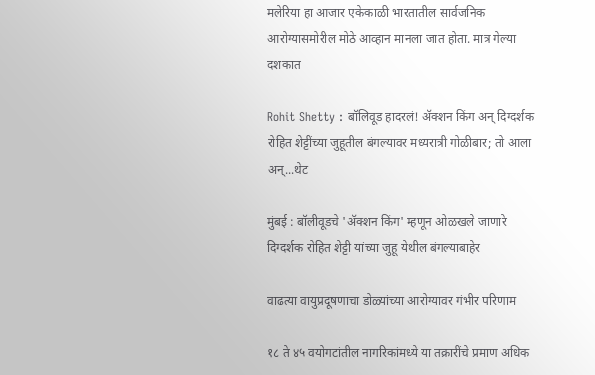मलेरिया हा आजार एकेकाळी भारतातील सार्वजनिक आरोग्यासमोरील मोठे आव्हान मानला जात होता. मात्र गेल्या दशकात

Rohit Shetty : बॉलिवूड हादरलं! ॲक्शन किंग अन् दिग्दर्शक रोहित शेट्टींच्या जुहूतील बंगल्यावर मध्यरात्री गोळीबार; तो आला अन्...थेट

मुंबई : बॉलीवूडचे 'ॲक्शन किंग' म्हणून ओळखले जाणारे दिग्दर्शक रोहित शेट्टी यांच्या जुहू येथील बंगल्याबाहेर

वाढत्या वायुप्रदूषणाचा डोळ्यांच्या आरोग्यावर गंभीर परिणाम

१८ ते ४५ वयोगटांतील नागरिकांमध्ये या तक्रारींचे प्रमाण अधिक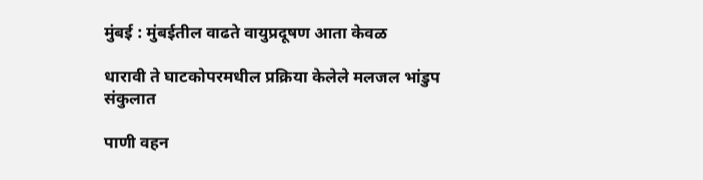मुंबई : मुंबईतील वाढते वायुप्रदूषण आता केवळ

धारावी ते घाटकोपरमधील प्रक्रिया केलेले मलजल भांडुप संकुलात

पाणी वहन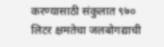करण्यासाठी संकुलात ९७० लिटर क्षमतेचा जलबोगद्याची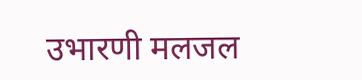उभारणी मलजल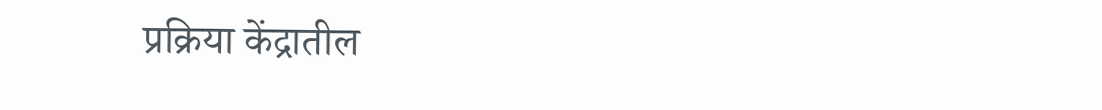प्रक्रिया केंद्रातील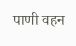पाणी वहन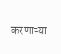करणाऱ्या